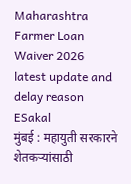Maharashtra Farmer Loan Waiver 2026 latest update and delay reason
ESakal
मुंबई : महायुती सरकारने शेतकऱ्यांसाठी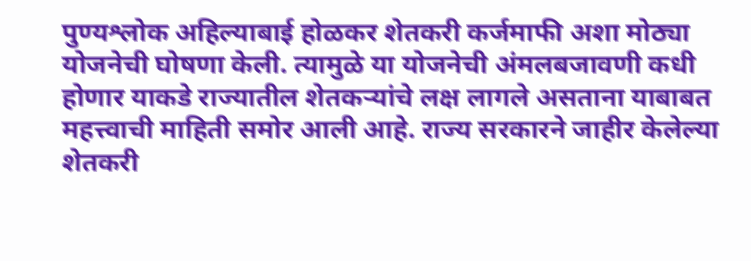पुण्यश्लोक अहिल्याबाई होळकर शेतकरी कर्जमाफी अशा मोठ्या योजनेची घोषणा केली. त्यामुळे या योजनेची अंमलबजावणी कधी होणार याकडे राज्यातील शेतकऱ्यांचे लक्ष लागले असताना याबाबत महत्त्वाची माहिती समोर आली आहे. राज्य सरकारने जाहीर केलेल्या शेतकरी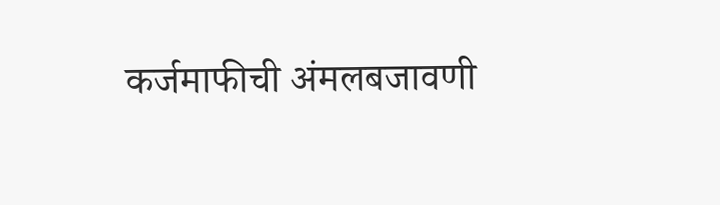कर्जमाफीची अंमलबजावणी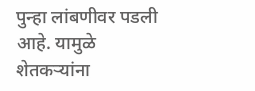पुन्हा लांबणीवर पडली आहे. यामुळे शेतकऱ्यांना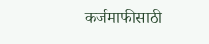कर्जमाफीसाठी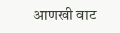आणखी वाट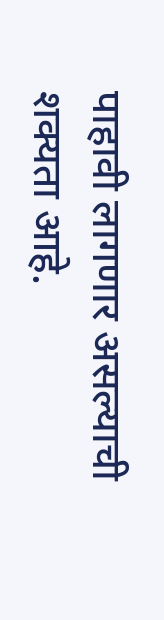पाहावी लागणार असल्याची शक्यता आहे.